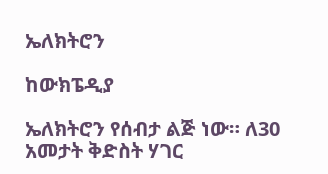ኤለክትሮን

ከውክፔዲያ

ኤለክትሮን የሰብታ ልጅ ነው። ለ30 አመታት ቅድስት ሃገር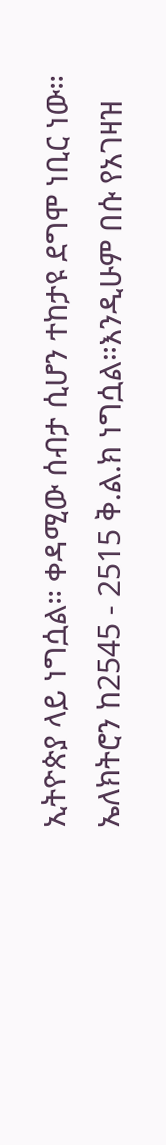ኢትዮጵያ ላይ ነግሷል። ቀዳሚው ሰብታ ሲሆን ተከታዩ ደግሞ ነቢር ነው። ኤለክትሮን ከ2545 - 2515 ቅ.ል.ክ ነግሷል።እንዲሁም በሱ የአገዛዝ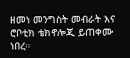ዘመነ መንግስት መብራት እና ሮቦቲክ ቴክኖሎጂ ይጠቀሙ ነበረ።